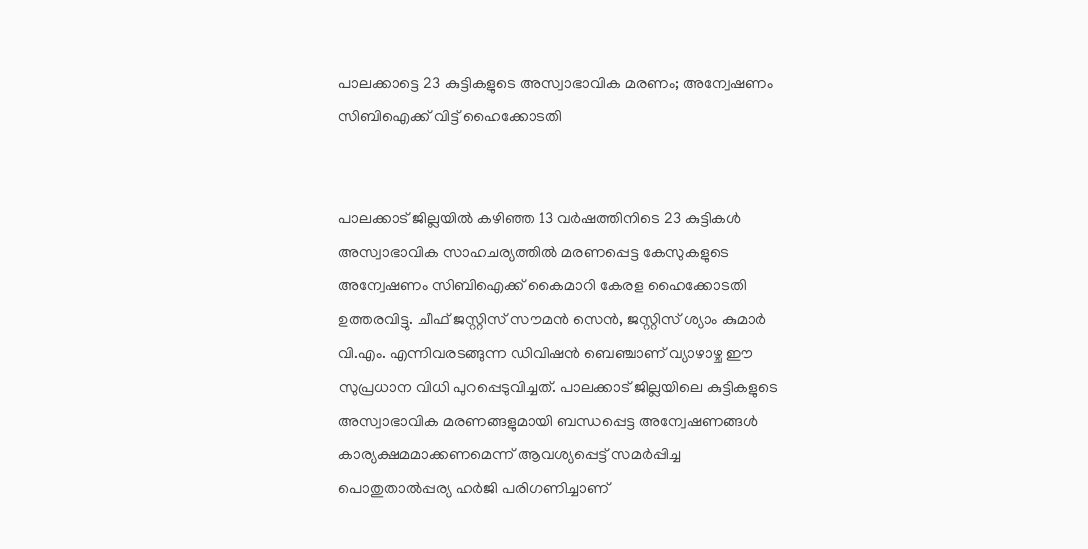പാലക്കാട്ടെ 23 കുട്ടികളുടെ അസ്വാഭാവിക മരണം; അന്വേഷണം സിബിഐക്ക് വിട്ട് ഹൈക്കോടതി


പാലക്കാട് ജില്ലയിൽ കഴിഞ്ഞ 13 വർഷത്തിനിടെ 23 കുട്ടികൾ അസ്വാഭാവിക സാഹചര്യത്തിൽ മരണപ്പെട്ട കേസുകളുടെ അന്വേഷണം സിബിഐക്ക് കൈമാറി കേരള ഹൈക്കോടതി ഉത്തരവിട്ടു. ചീഫ് ജസ്റ്റിസ് സൗമൻ സെൻ, ജസ്റ്റിസ് ശ്യാം കുമാർ വി.എം. എന്നിവരടങ്ങുന്ന ഡിവിഷൻ ബെഞ്ചാണ് വ്യാഴാഴ്ച ഈ സുപ്രധാന വിധി പുറപ്പെടുവിച്ചത്. പാലക്കാട് ജില്ലയിലെ കുട്ടികളുടെ അസ്വാഭാവിക മരണങ്ങളുമായി ബന്ധപ്പെട്ട അന്വേഷണങ്ങൾ കാര്യക്ഷമമാക്കണമെന്ന് ആവശ്യപ്പെട്ട് സമർപ്പിച്ച പൊതുതാൽപ്പര്യ ഹർജി പരിഗണിച്ചാണ്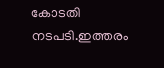കോടതി നടപടി.ഇത്തരം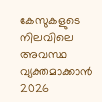കേസുകളുടെ നിലവിലെ അവസ്ഥ വ്യക്തമാക്കാൻ 2026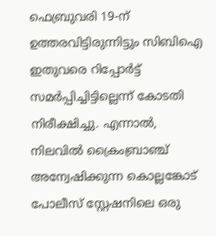ഫെബ്രുവരി 19-ന് ഉത്തരവിട്ടിരുന്നിട്ടും സിബിഐ ഇതുവരെ റിപ്പോർട്ട് സമർപ്പിച്ചിട്ടില്ലെന്ന് കോടതി നിരീക്ഷിച്ചു. എന്നാൽ, നിലവിൽ ക്രൈംബ്രാഞ്ച് അന്വേഷിക്കുന്ന കൊല്ലങ്കോട് പോലീസ് സ്റ്റേഷനിലെ ഒരു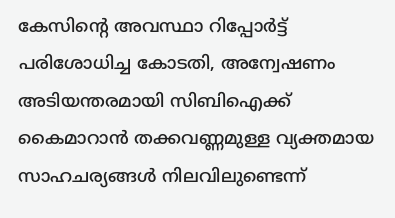കേസിന്റെ അവസ്ഥാ റിപ്പോർട്ട് പരിശോധിച്ച കോടതി, അന്വേഷണം അടിയന്തരമായി സിബിഐക്ക് കൈമാറാൻ തക്കവണ്ണമുള്ള വ്യക്തമായ സാഹചര്യങ്ങൾ നിലവിലുണ്ടെന്ന്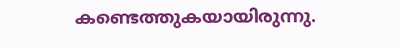കണ്ടെത്തുകയായിരുന്നു.